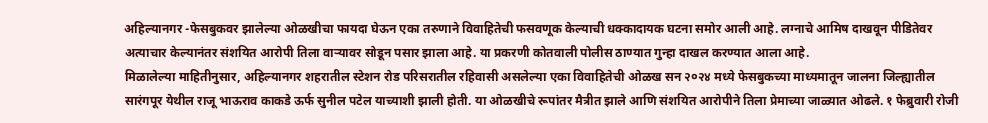अहिल्यानगर -फेसबुकवर झालेल्या ओळखीचा फायदा घेऊन एका तरुणाने विवाहितेची फसवणूक केल्याची धक्कादायक घटना समोर आली आहे. लग्नाचे आमिष दाखवून पीडितेवर अत्याचार केल्यानंतर संशयित आरोपी तिला वाऱ्यावर सोडून पसार झाला आहे. या प्रकरणी कोतवाली पोलीस ठाण्यात गुन्हा दाखल करण्यात आला आहे.
मिळालेल्या माहितीनुसार, अहिल्यानगर शहरातील स्टेशन रोड परिसरातील रहिवासी असलेल्या एका विवाहितेची ओळख सन २०२४ मध्ये फेसबुकच्या माध्यमातून जालना जिल्ह्यातील सारंगपूर येथील राजू भाऊराव काकडे ऊर्फ सुनील पटेल याच्याशी झाली होती. या ओळखीचे रूपांतर मैत्रीत झाले आणि संशयित आरोपीने तिला प्रेमाच्या जाळ्यात ओढले. १ फेब्रुवारी रोजी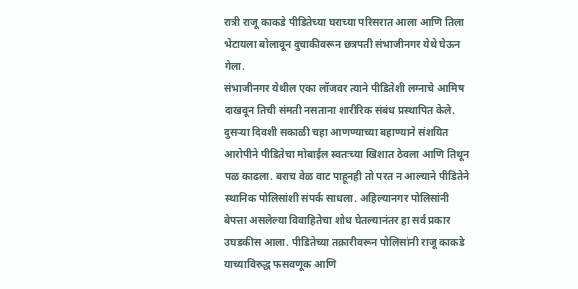रात्री राजू काकडे पीडितेच्या घराच्या परिसरात आला आणि तिला भेटायला बोलावून दुचाकीवरून छत्रपती संभाजीनगर येथे घेऊन गेला.
संभाजीनगर येथील एका लॉजवर त्याने पीडितेशी लग्नाचे आमिष दाखवून तिची संमती नसताना शारीरिक संबंध प्रस्थापित केले. दुसऱ्या दिवशी सकाळी चहा आणण्याच्या बहाण्याने संशयित आरोपीने पीडितेचा मोबाईल स्वतःच्या खिशात ठेवला आणि तिथून पळ काढला. बराच वेळ वाट पाहूनही तो परत न आल्याने पीडितेने स्थानिक पोलिसांशी संपर्क साधला. अहिल्यानगर पोलिसांनी बेपत्ता असलेल्या विवाहितेचा शोध घेतल्यानंतर हा सर्व प्रकार उघडकीस आला. पीडितेच्या तक्रारीवरून पोलिसांनी राजू काकडे याच्याविरुद्ध फसवणूक आणि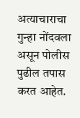अत्याचाराचा गुन्हा नोंदवला असून पोलीस पुढील तपास करत आहेत.